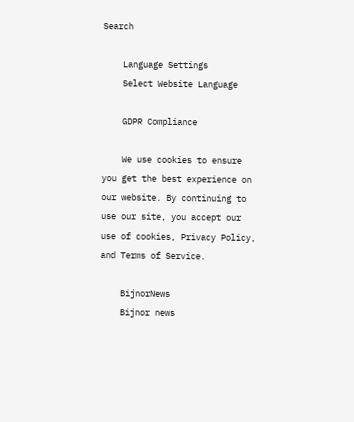Search

    Language Settings
    Select Website Language

    GDPR Compliance

    We use cookies to ensure you get the best experience on our website. By continuing to use our site, you accept our use of cookies, Privacy Policy, and Terms of Service.

    BijnorNews
    Bijnor news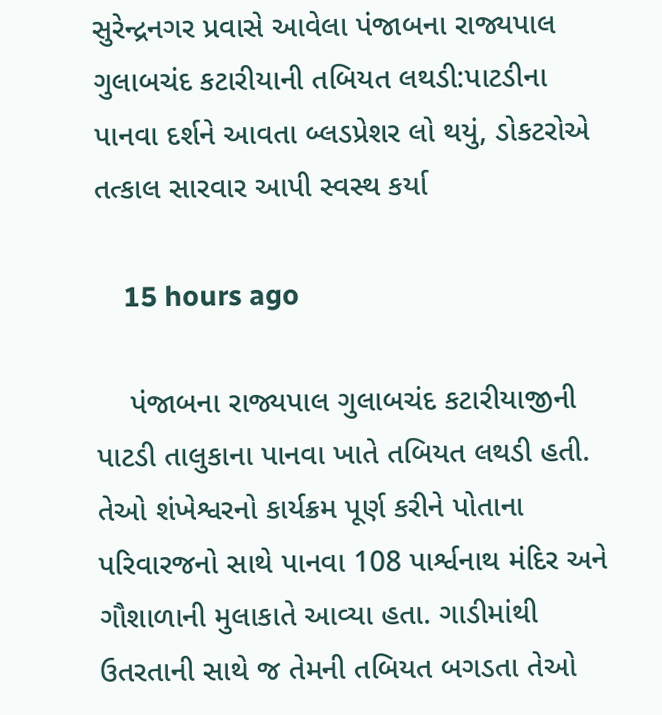સુરેન્દ્રનગર પ્રવાસે આવેલા પંજાબના રાજ્યપાલ ગુલાબચંદ કટારીયાની તબિયત લથડી:પાટડીના પાનવા દર્શને આવતા બ્લડપ્રેશર લો થયું, ડોકટરોએ તત્કાલ સારવાર આપી સ્વસ્થ કર્યા

    15 hours ago

    પંજાબના રાજ્યપાલ ગુલાબચંદ કટારીયાજીની પાટડી તાલુકાના પાનવા ખાતે તબિયત લથડી હતી. તેઓ શંખેશ્વરનો કાર્યક્રમ પૂર્ણ કરીને પોતાના પરિવારજનો સાથે પાનવા 108 પાર્શ્વનાથ મંદિર અને ગૌશાળાની મુલાકાતે આવ્યા હતા. ગાડીમાંથી ઉતરતાની સાથે જ તેમની તબિયત બગડતા તેઓ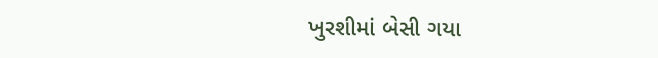ખુરશીમાં બેસી ગયા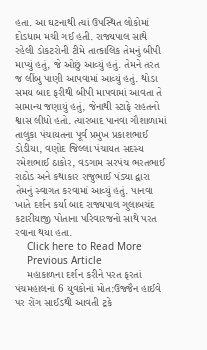હતા. આ ઘટનાથી ત્યાં ઉપસ્થિત લોકોમાં દોડધામ મચી ગઈ હતી. રાજ્યપાલ સાથે રહેલી ડોકટરોની ટીમે તાત્કાલિક તેમનું બીપી માપ્યું હતું, જે ઓછું આવ્યું હતું. તેમને તરત જ લીંબુ પાણી આપવામાં આવ્યું હતું. થોડા સમય બાદ ફરીથી બીપી માપવામાં આવતા તે સામાન્ય જણાયું હતું, જેનાથી સ્ટાફે રાહતનો શ્વાસ લીધો હતો. ત્યારબાદ પાનવા ગૌશાળામાં તાલુકા પંચાયતના પૂર્વ પ્રમુખ પ્રકાશભાઈ ડોડીયા, વણોદ જિલ્લા પંચાયત સદસ્ય રમેશભાઈ ઠાકોર, વડગામ સરપંચ ભરતભાઈ રાઠોડ અને કથાકાર રાજુભાઈ પંડ્યા દ્વારા તેમનું સ્વાગત કરવામાં આવ્યું હતું. પાનવા ખાતે દર્શન કર્યા બાદ રાજ્યપાલ ગુલાબચંદ કટારીયાજી પોતાના પરિવારજનો સાથે પરત રવાના થયા હતા.
    Click here to Read More
    Previous Article
    મહાકાળના દર્શન કરીને પરત ફરતાં પંચમહાલનાં 6 યુવકોનાં મોત:ઉજ્જૈન હાઈવે પર રોંગ સાઈડથી આવતી ટ્રકે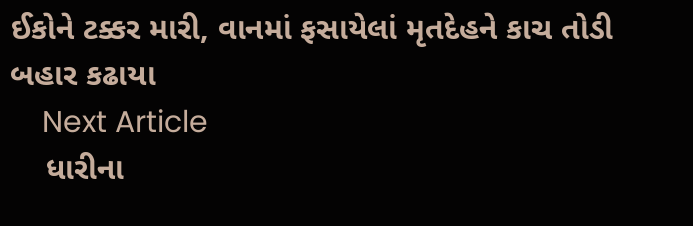ઈકોને ટક્કર મારી, વાનમાં ફસાયેલાં મૃતદેહને કાચ તોડી બહાર કઢાયા
    Next Article
    ધારીના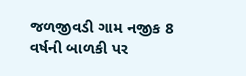જળજીવડી ગામ નજીક 8 વર્ષની બાળકી પર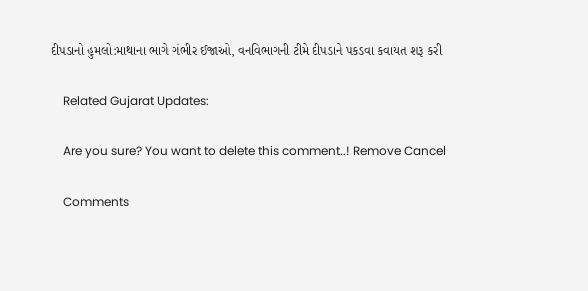દીપડાનો હુમલો:માથાના ભાગે ગંભીર ઈજાઓ, વનવિભાગની ટીમે દીપડાને પકડવા કવાયત શરૂ કરી

    Related Gujarat Updates:

    Are you sure? You want to delete this comment..! Remove Cancel

    Comments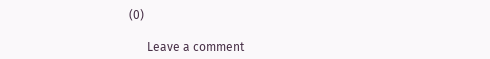(0)

      Leave a comment